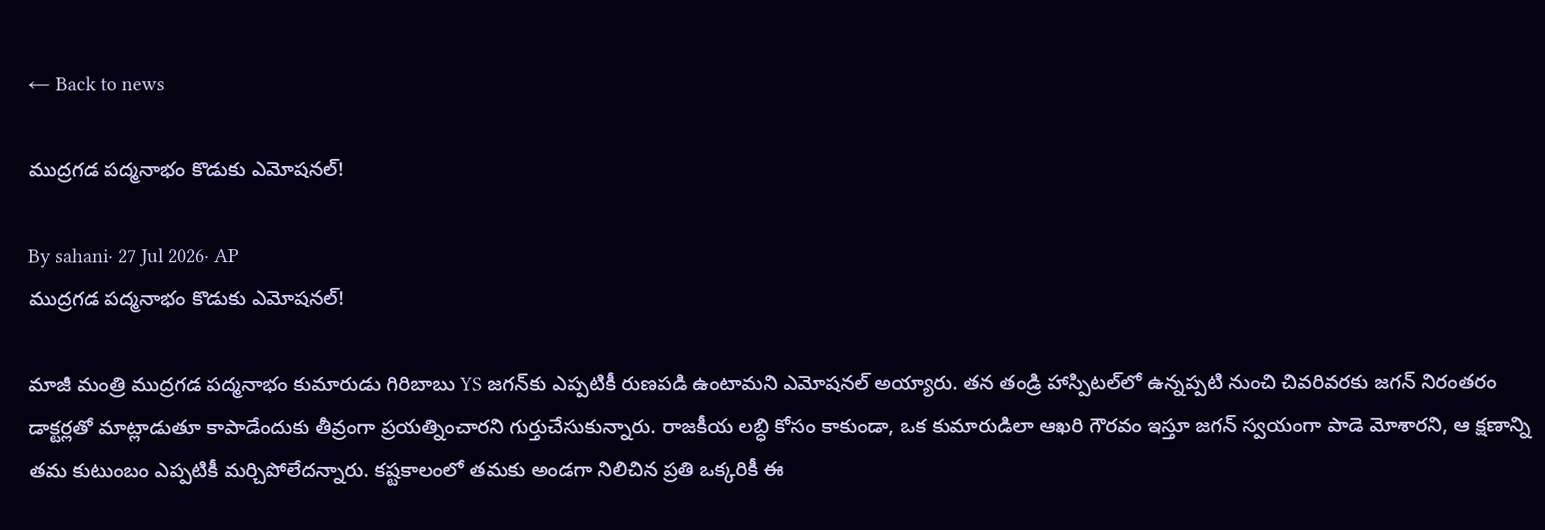← Back to news

ముద్రగడ పద్మనాభం కొడుకు ఎమోషనల్!

By sahani· 27 Jul 2026· AP
ముద్రగడ పద్మనాభం కొడుకు ఎమోషనల్!

మాజీ మంత్రి ముద్రగడ పద్మనాభం కుమారుడు గిరిబాబు YS జగన్‌కు ఎప్పటికీ రుణపడి ఉంటామని ఎమోషనల్ అయ్యారు. తన తండ్రి హాస్పిటల్‌లో ఉన్నప్పటి నుంచి చివరివరకు జగన్ నిరంతరం డాక్టర్లతో మాట్లాడుతూ కాపాడేందుకు తీవ్రంగా ప్రయత్నించారని గుర్తుచేసుకున్నారు. రాజకీయ లబ్ధి కోసం కాకుండా, ఒక కుమారుడిలా ఆఖరి గౌరవం ఇస్తూ జగన్ స్వయంగా పాడె మోశారని, ఆ క్షణాన్ని తమ కుటుంబం ఎప్పటికీ మర్చిపోలేదన్నారు. కష్టకాలంలో తమకు అండగా నిలిచిన ప్రతి ఒక్కరికీ ఈ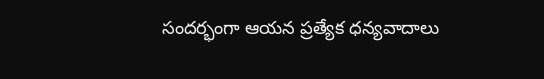సందర్భంగా ఆయన ప్రత్యేక ధన్యవాదాలు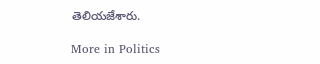తెలియజేశారు.

More in Politics